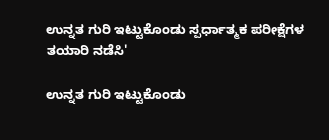ಉನ್ನತ ಗುರಿ ಇಟ್ಟುಕೊಂಡು ಸ್ಪರ್ಧಾತ್ಮಕ ಪರೀಕ್ಷೆಗಳ ತಯಾರಿ ನಡೆಸಿ'

ಉನ್ನತ ಗುರಿ ಇಟ್ಟುಕೊಂಡು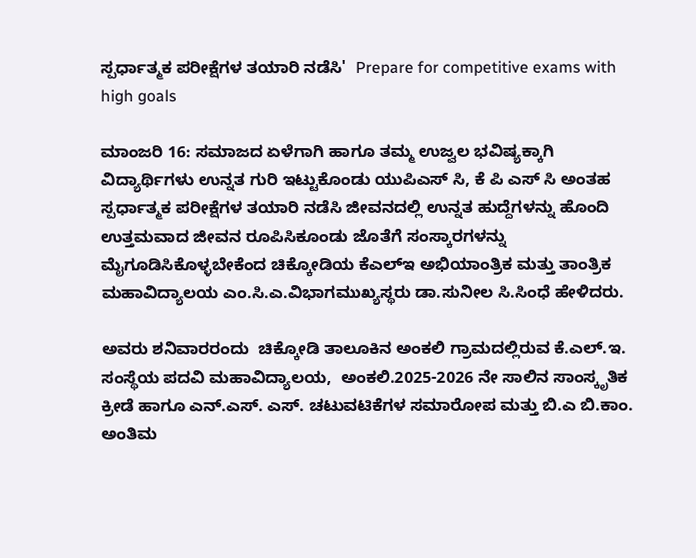ಸ್ಪರ್ಧಾತ್ಮಕ ಪರೀಕ್ಷೆಗಳ ತಯಾರಿ ನಡೆಸಿ'  Prepare for competitive exams with high goals

ಮಾಂಜರಿ 16: ಸಮಾಜದ ಏಳೆಗಾಗಿ ಹಾಗೂ ತಮ್ಮ ಉಜ್ವಲ ಭವಿಷ್ಯಕ್ಕಾಗಿ ವಿದ್ಯಾರ್ಥಿಗಳು ಉನ್ನತ ಗುರಿ ಇಟ್ಟುಕೊಂಡು ಯುಪಿಎಸ್ ಸಿ, ಕೆ ಪಿ ಎಸ್ ಸಿ ಅಂತಹ ಸ್ಪರ್ಧಾತ್ಮಕ ಪರೀಕ್ಷೆಗಳ ತಯಾರಿ ನಡೆಸಿ ಜೀವನದಲ್ಲಿ ಉನ್ನತ ಹುದ್ದೆಗಳನ್ನು ಹೊಂದಿ ಉತ್ತಮವಾದ ಜೀವನ ರೂಪಿಸಿಕೂಂಡು ಜೊತೆಗೆ ಸಂಸ್ಕಾರಗಳನ್ನು ಮೈಗೂಡಿಸಿಕೊಳ್ಳಬೇಕೆಂದ ಚಿಕ್ಕೋಡಿಯ ಕೆಎಲ್‌ಇ ಅಭಿಯಾಂತ್ರಿಕ ಮತ್ತು ತಾಂತ್ರಿಕ ಮಹಾವಿದ್ಯಾಲಯ ಎಂ.ಸಿ.ಎ.ವಿಭಾಗಮುಖ್ಯಸ್ಥರು ಡಾ.ಸುನೀಲ ಸಿ.ಸಿಂಧೆ ಹೇಳಿದರು.

ಅವರು ಶನಿವಾರರಂದು  ಚಿಕ್ಕೋಡಿ ತಾಲೂಕಿನ ಅಂಕಲಿ ಗ್ರಾಮದಲ್ಲಿರುವ ಕೆ.ಎಲ್‌.ಇ. ಸಂಸ್ಥೆಯ ಪದವಿ ಮಹಾವಿದ್ಯಾಲಯ,  ಅಂಕಲಿ.2025-2026 ನೇ ಸಾಲಿನ ಸಾಂಸ್ಕೃತಿಕ ಕ್ರೀಡೆ ಹಾಗೂ ಎನ್‌.ಎಸ್‌. ಎಸ್‌. ಚಟುವಟಿಕೆಗಳ ಸಮಾರೋಪ ಮತ್ತು ಬಿ.ಎ ಬಿ.ಕಾಂ. ಅಂತಿಮ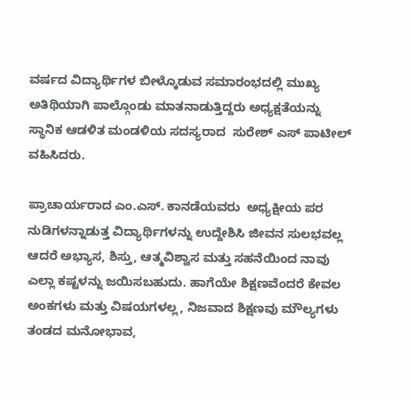ವರ್ಷದ ವಿದ್ಯಾರ್ಥಿಗಳ ಬೀಳ್ಕೊಡುವ ಸಮಾರಂಭದಲ್ಲಿ ಮುಖ್ಯ ಅತಿಥಿಯಾಗಿ ಪಾಲ್ಗೊಂಡು ಮಾತನಾಡುತ್ತಿದ್ದರು ಅಧ್ಯಕ್ಷತೆಯನ್ನು ಸ್ಥಾನಿಕ ಆಡಳಿತ ಮಂಡಳಿಯ ಸದಸ್ಯರಾದ  ಸುರೇಶ್ ಎಸ್ ಪಾಟೀಲ್  ವಹಿಸಿದರು.

ಪ್ರಾಚಾರ್ಯರಾದ ಎಂ.ಎಸ್‌. ಕಾನಡೆಯವರು  ಅಧ್ಯಕ್ಷೀಯ ಪರ ನುಡಿಗಳನ್ನಾಡುತ್ತ ವಿದ್ಯಾರ್ಥಿಗಳನ್ನು ಉದ್ದೇಶಿಸಿ ಜೀವನ ಸುಲಭವಲ್ಲ ಆದರೆ ಅಭ್ಯಾಸ, ಶಿಸ್ತು, ಆತ್ಮವಿಶ್ವಾಸ ಮತ್ತು ಸಹನೆಯಿಂದ ನಾವು ಎಲ್ಲಾ ಕಷ್ಟಳನ್ನು ಜಯಿಸಬಹುದು. ಹಾಗೆಯೇ ಶಿಕ್ಷಣವೆಂದರೆ ಕೇವಲ ಅಂಕಗಳು ಮತ್ತು ವಿಷಯಗಳಲ್ಲ, ನಿಜವಾದ ಶಿಕ್ಷಣವು ಮೌಲ್ಯಗಳು ತಂಡದ ಮನೋಭಾವ,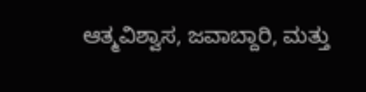ಆತ್ಮವಿಶ್ವಾಸ, ಜವಾಬ್ದಾರಿ, ಮತ್ತು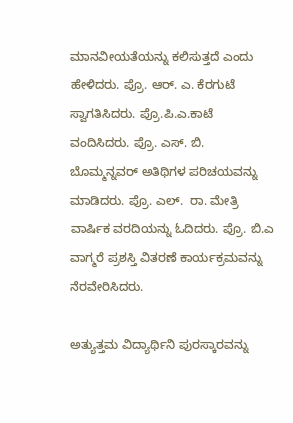ಮಾನವೀಯತೆಯನ್ನು ಕಲಿಸುತ್ತದೆ ಎಂದು ಹೇಳಿದರು. ಪ್ರೊ. ಆರ್‌. ಎ. ಕೆರಗುಟೆ ಸ್ವಾಗತಿಸಿದರು. ಪ್ರೊ.ಪಿ.ಎ.ಕಾಟೆ ವಂದಿಸಿದರು. ಪ್ರೊ. ಎಸ್‌. ಬಿ. ಬೊಮ್ಮನ್ನವರ್ ಅತಿಥಿಗಳ ಪರಿಚಯವನ್ನು ಮಾಡಿದರು. ಪ್ರೊ. ಎಲ್‌.  ರಾ. ಮೇತ್ರಿ ವಾರ್ಷಿಕ ವರದಿಯನ್ನು ಓದಿದರು. ಪ್ರೊ. ಬಿ.ಎ ವಾಗ್ಮರೆ ಪ್ರಶಸ್ತಿ ವಿತರಣೆ ಕಾರ್ಯಕ್ರಮವನ್ನು ನೆರವೇರಿಸಿದರು.

ಅತ್ಯುತ್ತಮ ವಿದ್ಯಾರ್ಥಿನಿ ಪುರಸ್ಕಾರವನ್ನು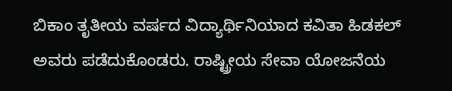ಬಿಕಾಂ ತೃತೀಯ ವರ್ಷದ ವಿದ್ಯಾರ್ಥಿನಿಯಾದ ಕವಿತಾ ಹಿಡಕಲ್ ಅವರು ಪಡೆದುಕೊಂಡರು. ರಾಷ್ಟ್ರೀಯ ಸೇವಾ ಯೋಜನೆಯ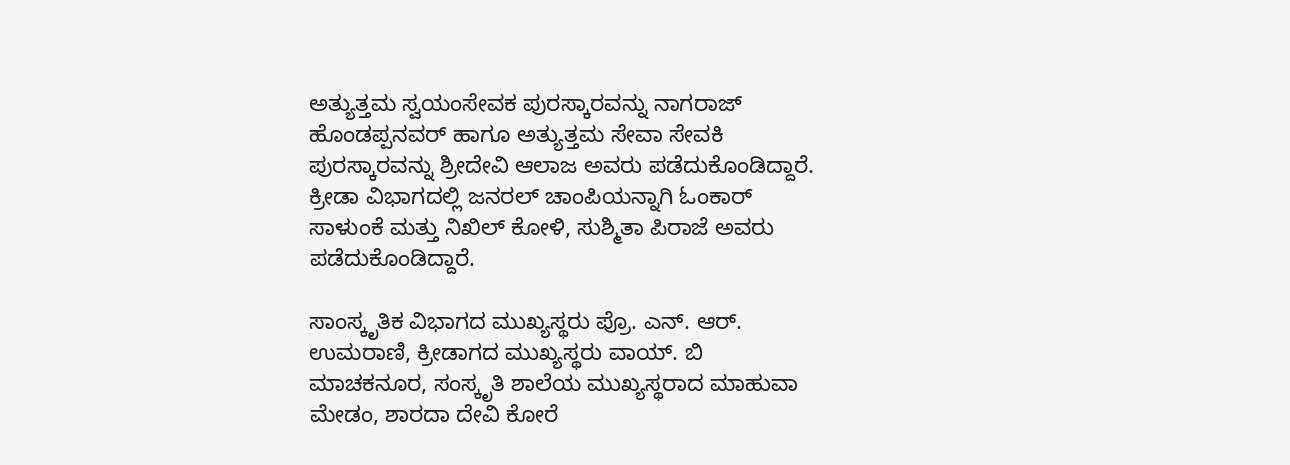ಅತ್ಯುತ್ತಮ ಸ್ವಯಂಸೇವಕ ಪುರಸ್ಕಾರವನ್ನು ನಾಗರಾಜ್ ಹೊಂಡಪ್ಪನವರ್ ಹಾಗೂ ಅತ್ಯುತ್ತಮ ಸೇವಾ ಸೇವಕಿ ಪುರಸ್ಕಾರವನ್ನು ಶ್ರೀದೇವಿ ಆಲಾಜ ಅವರು ಪಡೆದುಕೊಂಡಿದ್ದಾರೆ. ಕ್ರೀಡಾ ವಿಭಾಗದಲ್ಲಿ ಜನರಲ್ ಚಾಂಪಿಯನ್ನಾಗಿ ಓಂಕಾರ್  ಸಾಳುಂಕೆ ಮತ್ತು ನಿಖಿಲ್ ಕೋಳಿ, ಸುಶ್ಮಿತಾ ಪಿರಾಜೆ ಅವರು ಪಡೆದುಕೊಂಡಿದ್ದಾರೆ.

ಸಾಂಸ್ಕೃತಿಕ ವಿಭಾಗದ ಮುಖ್ಯಸ್ಥರು ಪ್ರೊ. ಎನ್‌. ಆರ್‌. ಉಮರಾಣಿ, ಕ್ರೀಡಾಗದ ಮುಖ್ಯಸ್ಥರು ವಾಯ್‌. ಬಿ ಮಾಚಕನೂರ, ಸಂಸ್ಕೃತಿ ಶಾಲೆಯ ಮುಖ್ಯಸ್ಥರಾದ ಮಾಹುವಾ ಮೇಡಂ, ಶಾರದಾ ದೇವಿ ಕೋರೆ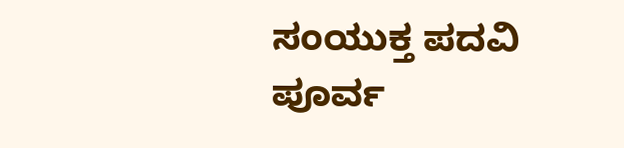ಸಂಯುಕ್ತ ಪದವಿ ಪೂರ್ವ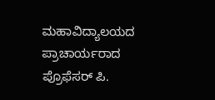ಮಹಾವಿದ್ಯಾಲಯದ ಪ್ರಾಚಾರ್ಯರಾದ ಪ್ರೊಫೆಸರ್ ಪಿ.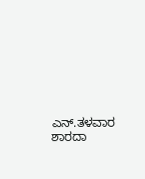ಎನ್‌.ತಳವಾರ  ಶಾರದಾ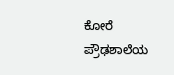ಕೋರೆ ಪ್ರೌಢಶಾಲೆಯ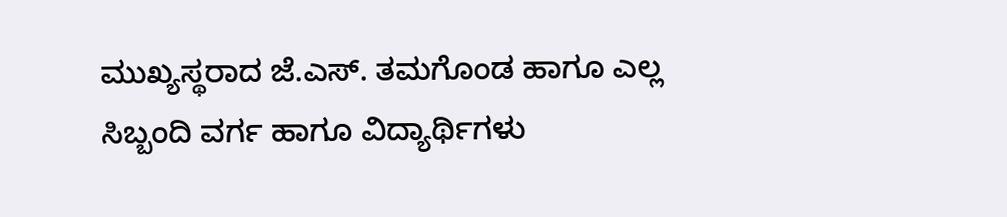ಮುಖ್ಯಸ್ಥರಾದ ಜೆ.ಎಸ್‌. ತಮಗೊಂಡ ಹಾಗೂ ಎಲ್ಲ ಸಿಬ್ಬಂದಿ ವರ್ಗ ಹಾಗೂ ವಿದ್ಯಾರ್ಥಿಗಳು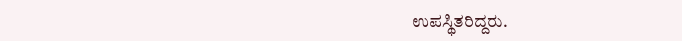ಉಪಸ್ಥಿತರಿದ್ದರು.